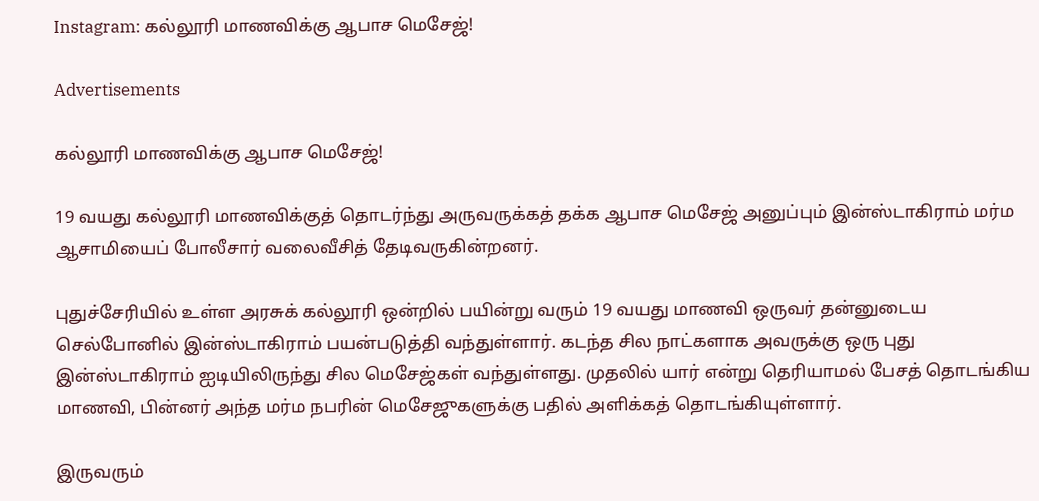Instagram: கல்லூரி மாணவிக்கு ஆபாச மெசேஜ்!

Advertisements

கல்லூரி மாணவிக்கு ஆபாச மெசேஜ்!

19 வயது கல்லூரி மாணவிக்குத் தொடர்ந்து அருவருக்கத் தக்க ஆபாச மெசேஜ் அனுப்பும் இன்ஸ்டாகிராம் மர்ம ஆசாமியைப் போலீசார் வலைவீசித் தேடிவருகின்றனர்.

புதுச்சேரியில் உள்ள அரசுக் கல்லூரி ஒன்றில் பயின்று வரும் 19 வயது மாணவி ஒருவர் தன்னுடைய செல்போனில் இன்ஸ்டாகிராம் பயன்படுத்தி வந்துள்ளார். கடந்த சில நாட்களாக அவருக்கு ஒரு புது இன்ஸ்டாகிராம் ஐடியிலிருந்து சில மெசேஜ்கள் வந்துள்ளது. முதலில் யார் என்று தெரியாமல் பேசத் தொடங்கிய மாணவி, பின்னர் அந்த மர்ம நபரின் மெசேஜுகளுக்கு பதில் அளிக்கத் தொடங்கியுள்ளார்.

இருவரும்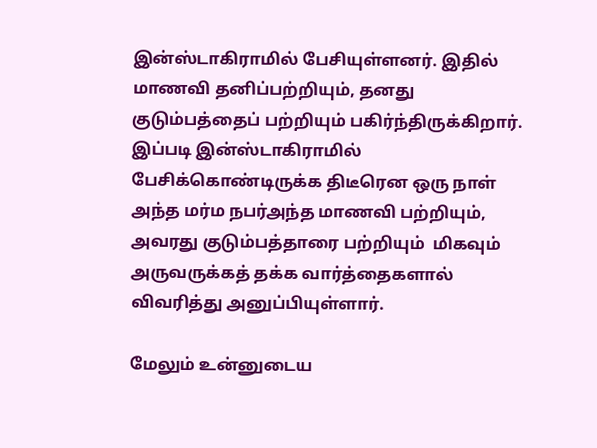இன்ஸ்டாகிராமில் பேசியுள்ளனர். இதில் மாணவி தனிப்பற்றியும், தனது குடும்பத்தைப் பற்றியும் பகிர்ந்திருக்கிறார். இப்படி இன்ஸ்டாகிராமில் பேசிக்கொண்டிருக்க திடீரென ஒரு நாள் அந்த மர்ம நபர்அந்த மாணவி பற்றியும், அவரது குடும்பத்தாரை பற்றியும்  மிகவும் அருவருக்கத் தக்க வார்த்தைகளால் விவரித்து அனுப்பியுள்ளார்.

மேலும் உன்னுடைய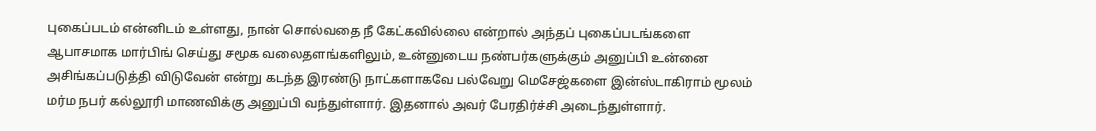புகைப்படம் என்னிடம் உள்ளது, நான் சொல்வதை நீ கேட்கவில்லை என்றால் அந்தப் புகைப்படங்களை ஆபாசமாக மார்பிங் செய்து சமூக வலைதளங்களிலும், உன்னுடைய நண்பர்களுக்கும் அனுப்பி உன்னை அசிங்கப்படுத்தி விடுவேன் என்று கடந்த இரண்டு நாட்களாகவே பல்வேறு மெசேஜ்களை இன்ஸ்டாகிராம் மூலம் மர்ம நபர் கல்லூரி மாணவிக்கு அனுப்பி வந்துள்ளார். இதனால் அவர் பேரதிர்ச்சி அடைந்துள்ளார்.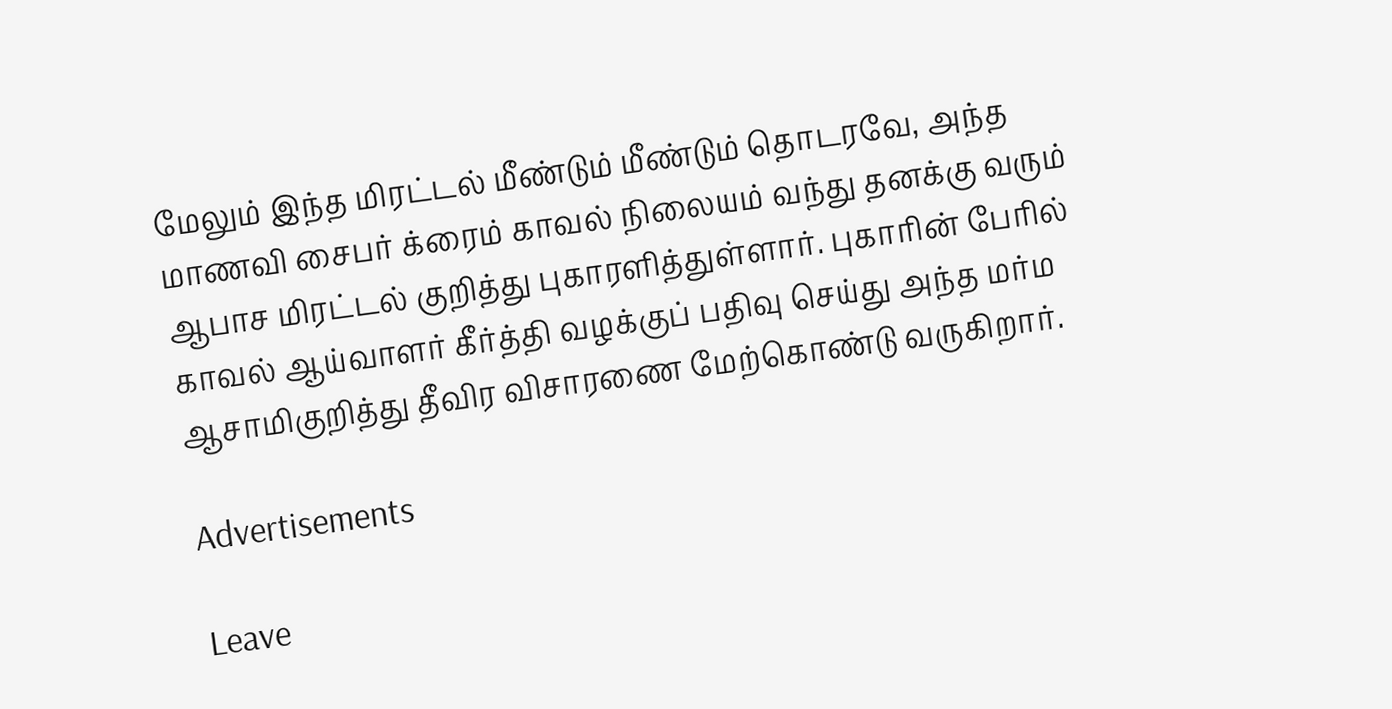மேலும் இந்த மிரட்டல் மீண்டும் மீண்டும் தொடரவே, அந்த மாணவி சைபர் க்ரைம் காவல் நிலையம் வந்து தனக்கு வரும் ஆபாச மிரட்டல் குறித்து புகாரளித்துள்ளார். புகாரின் பேரில் காவல் ஆய்வாளர் கீர்த்தி வழக்குப் பதிவு செய்து அந்த மர்ம ஆசாமிகுறித்து தீவிர விசாரணை மேற்கொண்டு வருகிறார்.

Advertisements

Leave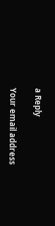a Reply

Your email address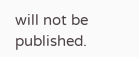will not be published.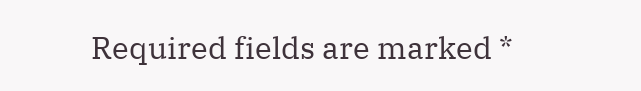Required fields are marked *